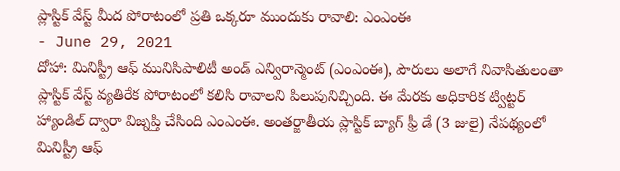ప్లాస్టిక్ వేస్ట్ మీద పోరాటంలో ప్రతి ఒక్కరూ ముందుకు రావాలి: ఎంఎంఈ
- June 29, 2021
దోహా: మినిస్ట్రీ ఆఫ్ మునిసిపాలిటీ అండ్ ఎన్విరాన్మెంట్ (ఎంఎంఈ), పౌరులు అలాగే నివాసితులంతా ప్లాస్టిక్ వేస్ట్ వ్యతిరేక పోరాటంలో కలిసి రావాలని పిలుపునిచ్చింది. ఈ మేరకు అధికారిక ట్విట్టర్ హ్యాండిల్ ద్వారా విజ్నప్తి చేసింది ఎంఎంఈ. అంతర్జాతీయ ప్లాస్టిక్ బ్యాగ్ ఫ్రీ డే (3 జులై) నేపథ్యంలో మినిస్ట్రీ ఆఫ్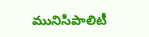మునిసిపాలిటీ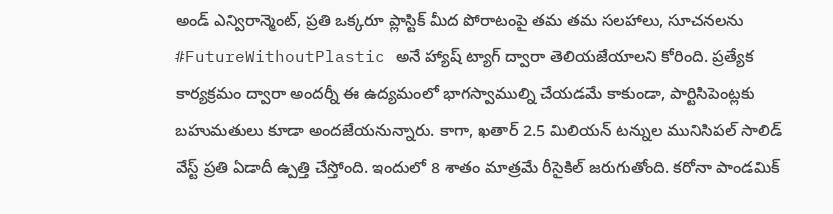అండ్ ఎన్విరాన్మెంట్, ప్రతి ఒక్కరూ ప్లాస్టిక్ మీద పోరాటంపై తమ తమ సలహాలు, సూచనలను #FutureWithoutPlastic అనే హ్యాష్ ట్యాగ్ ద్వారా తెలియజేయాలని కోరింది. ప్రత్యేక కార్యక్రమం ద్వారా అందర్నీ ఈ ఉద్యమంలో భాగస్వాముల్ని చేయడమే కాకుండా, పార్టిసిపెంట్లకు బహుమతులు కూడా అందజేయనున్నారు. కాగా, ఖతార్ 2.5 మిలియన్ టన్నుల మునిసిపల్ సాలిడ్ వేస్ట్ ప్రతి ఏడాదీ ఉ్పత్తి చేస్తోంది. ఇందులో 8 శాతం మాత్రమే రీసైకిల్ జరుగుతోంది. కరోనా పాండమిక్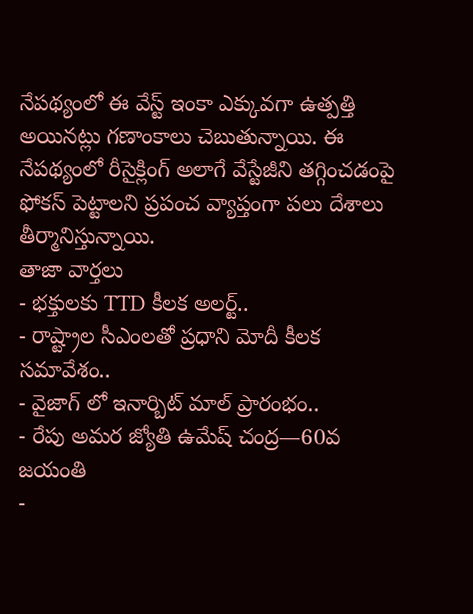నేపథ్యంలో ఈ వేస్ట్ ఇంకా ఎక్కువగా ఉత్పత్తి అయినట్లు గణాంకాలు చెబుతున్నాయి. ఈ నేపథ్యంలో రీసైక్లింగ్ అలాగే వేస్టేజీని తగ్గించడంపై ఫోకస్ పెట్టాలని ప్రపంచ వ్యాప్తంగా పలు దేశాలు తీర్మానిస్తున్నాయి.
తాజా వార్తలు
- భక్తులకు TTD కీలక అలర్ట్..
- రాష్ట్రాల సీఎంలతో ప్రధాని మోదీ కీలక సమావేశం..
- వైజాగ్ లో ఇనార్బిట్ మాల్ ప్రారంభం..
- రేపు అమర జ్యోతి ఉమేష్ చంద్ర—60వ జయంతి
-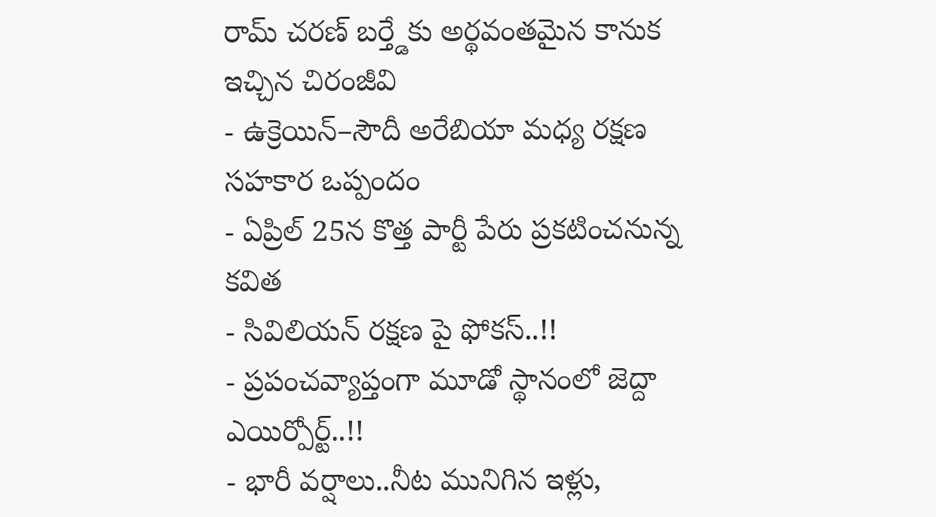రామ్ చరణ్ బర్త్డేకు అర్థవంతమైన కానుక ఇచ్చిన చిరంజీవి
- ఉక్రెయిన్–సౌదీ అరేబియా మధ్య రక్షణ సహకార ఒప్పందం
- ఏప్రిల్ 25న కొత్త పార్టీ పేరు ప్రకటించనున్న కవిత
- సివిలియన్ రక్షణ పై ఫోకస్..!!
- ప్రపంచవ్యాప్తంగా మూడో స్థానంలో జెద్దా ఎయిర్పోర్ట్..!!
- భారీ వర్షాలు..నీట మునిగిన ఇళ్లు,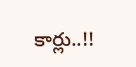కార్లు..!!